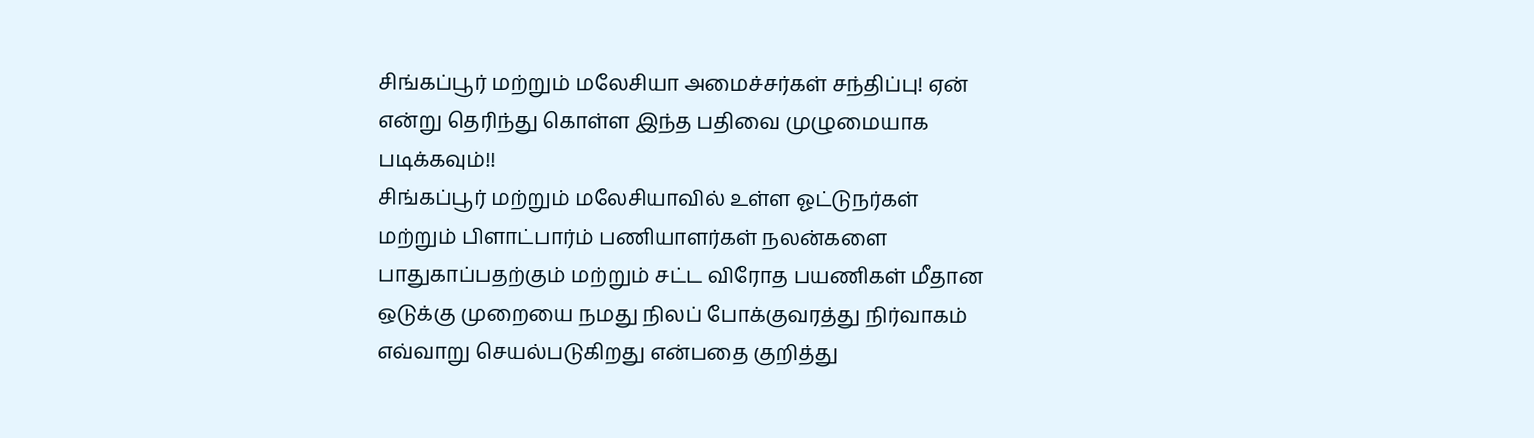சிங்கப்பூர் மற்றும் மலேசியா அமைச்சர்கள் சந்திப்பு! ஏன் என்று தெரிந்து கொள்ள இந்த பதிவை முழுமையாக படிக்கவும்!!
சிங்கப்பூர் மற்றும் மலேசியாவில் உள்ள ஓட்டுநர்கள் மற்றும் பிளாட்பார்ம் பணியாளர்கள் நலன்களை பாதுகாப்பதற்கும் மற்றும் சட்ட விரோத பயணிகள் மீதான ஒடுக்கு முறையை நமது நிலப் போக்குவரத்து நிர்வாகம் எவ்வாறு செயல்படுகிறது என்பதை குறித்து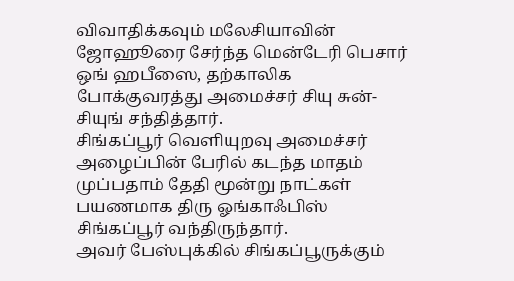விவாதிக்கவும் மலேசியாவின் ஜோஹூரை சேர்ந்த மென்டேரி பெசார் ஒங் ஹபீஸை, தற்காலிக போக்குவரத்து அமைச்சர் சியு சுன்-சியுங் சந்தித்தார்.
சிங்கப்பூர் வெளியுறவு அமைச்சர் அழைப்பின் பேரில் கடந்த மாதம் முப்பதாம் தேதி மூன்று நாட்கள் பயணமாக திரு ஓங்காஃபிஸ் சிங்கப்பூர் வந்திருந்தார்.
அவர் பேஸ்புக்கில் சிங்கப்பூருக்கும்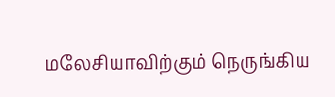மலேசியாவிற்கும் நெருங்கிய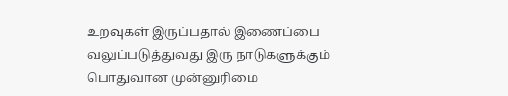உறவுகள் இருப்பதால் இணைப்பை வலுப்படுத்துவது இரு நாடுகளுக்கும் பொதுவான முன்னுரிமை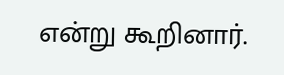என்று கூறினார்.